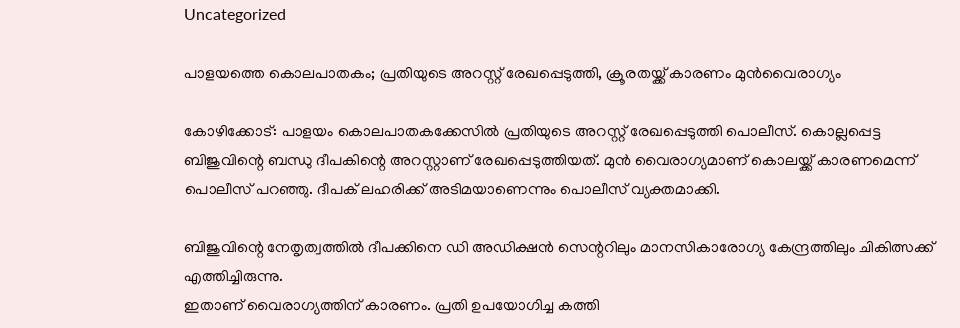Uncategorized

പാളയത്തെ കൊലപാതകം; പ്രതിയുടെ അറസ്റ്റ് രേഖപ്പെടുത്തി, ക്രൂരതയ്ക്ക് കാരണം മുന്‍വൈരാഗ്യം

കോഴിക്കോട്: പാളയം കൊലപാതകക്കേസില്‍ പ്രതിയുടെ അറസ്റ്റ് രേഖപ്പെടുത്തി പൊലീസ്. കൊല്ലപ്പെട്ട ബിജുവിന്റെ ബന്ധു ദീപകിന്റെ അറസ്റ്റാണ് രേഖപ്പെടുത്തിയത്. മുന്‍ വൈരാഗ്യമാണ് കൊലയ്ക്ക് കാരണമെന്ന് പൊലീസ് പറഞ്ഞു. ദീപക് ലഹരിക്ക് അടിമയാണെന്നും പൊലീസ് വ്യക്തമാക്കി.

ബിജുവിന്റെ നേതൃത്വത്തില്‍ ദീപക്കിനെ ഡി അഡിക്ഷന്‍ സെന്ററിലും മാനസികാരോഗ്യ കേന്ദ്രത്തിലും ചികിത്സക്ക് എത്തിച്ചിരുന്നു.
ഇതാണ് വൈരാഗ്യത്തിന് കാരണം. പ്രതി ഉപയോഗിച്ച കത്തി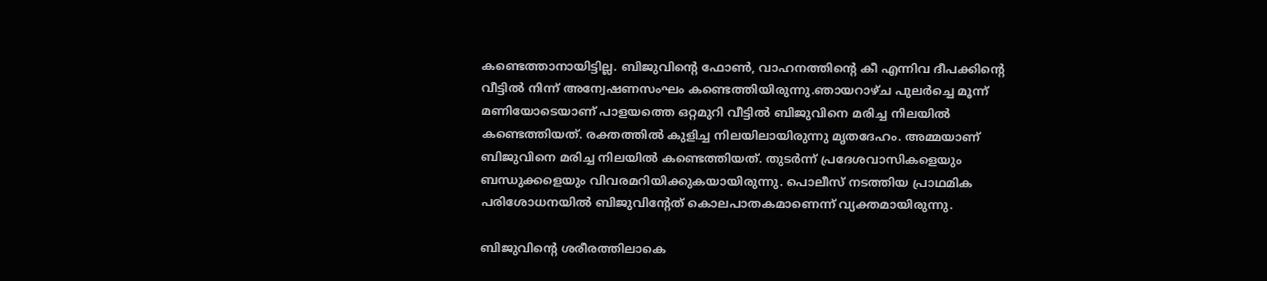കണ്ടെത്താനായിട്ടില്ല. ബിജുവിന്റെ ഫോണ്‍, വാഹനത്തിന്റെ കീ എന്നിവ ദീപക്കിന്റെ വീട്ടില്‍ നിന്ന് അന്വേഷണസംഘം കണ്ടെത്തിയിരുന്നു.ഞായറാഴ്ച പുലർച്ചെ മൂന്ന് മണിയോടെയാണ് പാളയത്തെ ഒറ്റമുറി വീട്ടിൽ ബിജുവിനെ മരിച്ച നിലയിൽ കണ്ടെത്തിയത്. രക്തത്തിൽ കുളിച്ച നിലയിലായിരുന്നു മൃതദേഹം. അമ്മയാണ് ബിജുവിനെ മരിച്ച നിലയിൽ കണ്ടെത്തിയത്. തുടർന്ന് പ്രദേശവാസികളെയും ബന്ധുക്കളെയും വിവരമറിയിക്കുകയായിരുന്നു. പൊലീസ് നടത്തിയ പ്രാഥമിക പരിശോധനയിൽ ബിജുവിന്റേത് കൊലപാതകമാണെന്ന് വ്യക്തമായിരുന്നു.

ബിജുവിന്റെ ശരീരത്തിലാകെ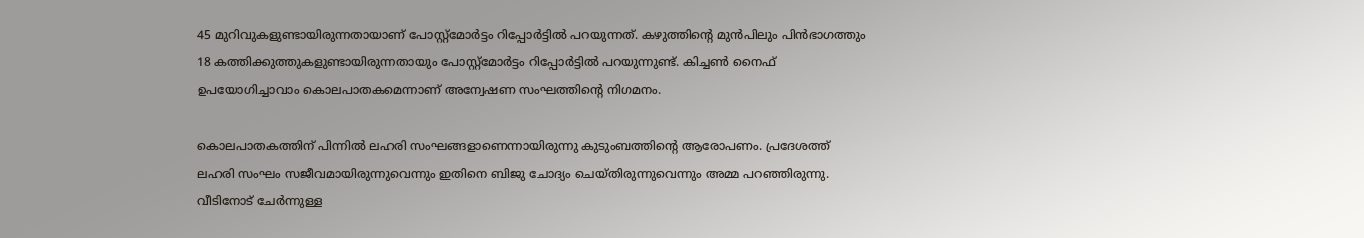45 മുറിവുകളുണ്ടായിരുന്നതായാണ് പോസ്റ്റ്മോർട്ടം റിപ്പോർട്ടിൽ പറയുന്നത്. കഴുത്തിന്റെ മുൻപിലും പിൻഭാഗത്തും 18 കത്തിക്കുത്തുകളുണ്ടായിരുന്നതായും പോസ്റ്റ്മോർട്ടം റിപ്പോർട്ടിൽ പറയുന്നുണ്ട്. കിച്ചൺ നൈഫ് ഉപയോഗിച്ചാവാം കൊലപാതകമെന്നാണ് അന്വേഷണ സംഘത്തിന്റെ നിഗമനം.

കൊലപാതകത്തിന് പിന്നില്‍ ലഹരി സംഘങ്ങളാണെന്നായിരുന്നു കുടുംബത്തിന്റെ ആരോപണം. പ്രദേശത്ത് ലഹരി സംഘം സജീവമായിരുന്നുവെന്നും ഇതിനെ ബിജു ചോദ്യം ചെയ്തിരുന്നുവെന്നും അമ്മ പറഞ്ഞിരുന്നു. വീടിനോട് ചേര്‍ന്നുള്ള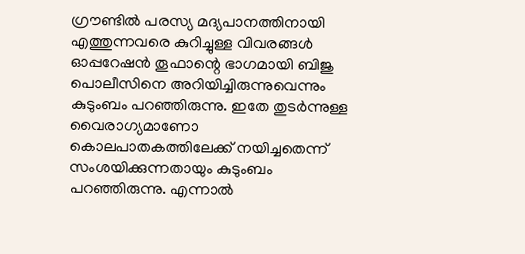ഗ്രൗണ്ടില്‍ പരസ്യ മദ്യപാനത്തിനായി എത്തുന്നവരെ കുറിച്ചുള്ള വിവരങ്ങള്‍ ഓപ്പറേഷന്‍ തൂഫാന്റെ ഭാഗമായി ബിജു പൊലീസിനെ അറിയിച്ചിരുന്നുവെന്നും കുടുംബം പറഞ്ഞിരുന്നു. ഇതേ തുടര്‍ന്നുള്ള വൈരാഗ്യമാണോ കൊലപാതകത്തിലേക്ക് നയിച്ചതെന്ന് സംശയിക്കുന്നതായും കുടുംബം പറഞ്ഞിരുന്നു. എന്നാല്‍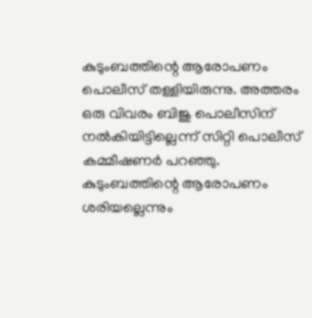കുടുംബത്തിന്റെ ആരോപണം പൊലീസ് തള്ളിയിരുന്നു. അത്തരം ഒരു വിവരം ബിജു പൊലീസിന് നല്‍കിയിട്ടില്ലെന്ന് സിറ്റി പൊലീസ് കമ്മീഷണര്‍ പറഞ്ഞു. കുടുംബത്തിന്റെ ആരോപണം ശരിയല്ലെന്നും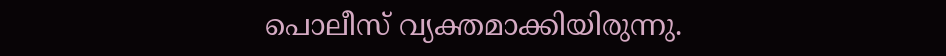പൊലീസ് വ്യക്തമാക്കിയിരുന്നു.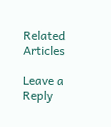Related Articles

Leave a Reply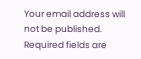Your email address will not be published. Required fields are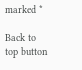marked *

Back to top button